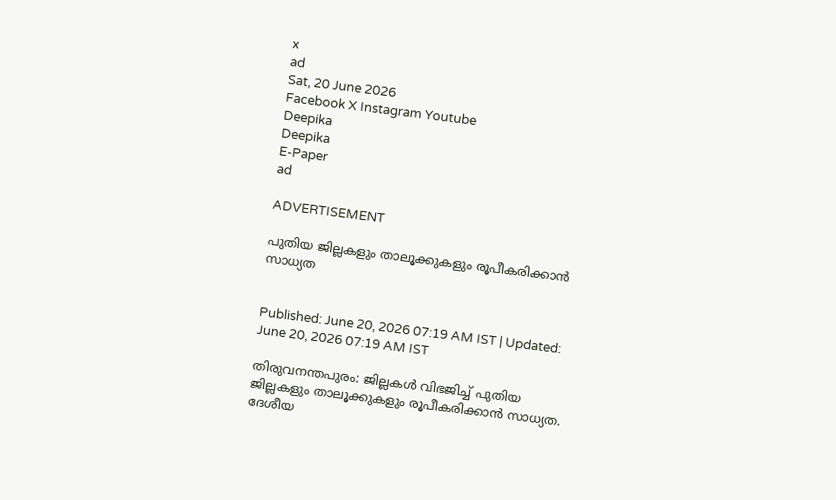x
ad
Sat, 20 June 2026
Facebook X Instagram Youtube
Deepika
Deepika
E-Paper
ad

ADVERTISEMENT

പുതിയ ജില്ലകളും താലൂക്കുകളും രൂപീകരിക്കാൻ സാധ്യത


Published: June 20, 2026 07:19 AM IST | Updated: June 20, 2026 07:19 AM IST

തിരുവനന്തപുരം: ജില്ലകൾ വിഭജിച്ച് പുതിയ ജില്ലകളും താലൂക്കുകളും രൂപീകരിക്കാൻ സാധ്യത. ദേശീയ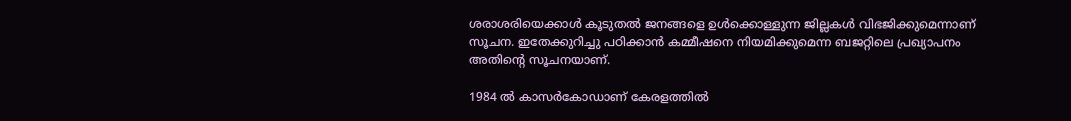ശരാശരിയെക്കാൾ കൂടുതൽ ജനങ്ങളെ ഉൾക്കൊള്ളുന്ന ജില്ലകൾ വിഭജിക്കുമെന്നാണ് സൂചന. ഇതേക്കുറിച്ചു പഠിക്കാൻ കമ്മീഷനെ നിയമിക്കുമെന്ന ബജറ്റിലെ പ്രഖ്യാപനം അതിന്‍റെ സൂചനയാണ്.

1984 ൽ കാസർകോഡാണ് കേരളത്തിൽ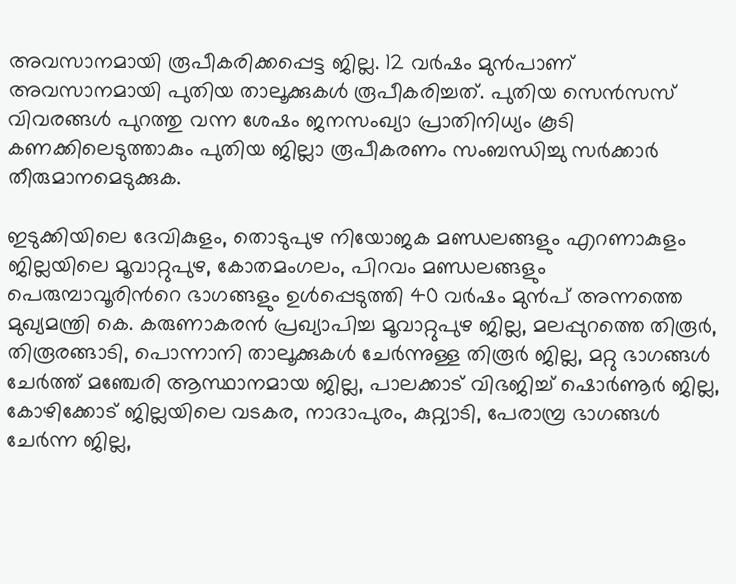അവസാനമായി രൂപീകരിക്കപ്പെട്ട ജില്ല. 12 വർഷം മുൻപാണ് അവസാനമായി പുതിയ താലൂക്കുകൾ രൂപീകരിച്ചത്. പുതിയ സെൻസസ് വിവരങ്ങൾ പുറത്തു വന്ന ശേഷം ജനസംഖ്യാ പ്രാതിനിധ്യം കൂടി കണക്കിലെടുത്താകും പുതിയ ജില്ലാ രൂപീകരണം സംബന്ധിച്ചു സർക്കാർ തീരുമാനമെടുക്കുക.

ഇടുക്കിയിലെ ദേവികുളം, തൊടുപുഴ നിയോജക മണ്ഡലങ്ങളും എറണാകുളം ജില്ലയിലെ മൂവാറ്റുപുഴ, കോതമംഗലം, പിറവം മണ്ഡലങ്ങളും പെരുമ്പാവൂരിന്‍റെ ഭാഗങ്ങളും ഉൾപ്പെടുത്തി 40 വർഷം മുൻപ് അന്നത്തെ മുഖ്യമന്ത്രി കെ. കരുണാകരൻ പ്രഖ്യാപിച്ച മൂവാറ്റുപുഴ ജില്ല, മലപ്പുറത്തെ തിരൂർ, തിരൂരങ്ങാടി, പൊന്നാനി താലൂക്കുകൾ ചേർന്നുള്ള തിരൂർ ജില്ല, മറ്റു ഭാഗങ്ങൾ ചേർത്ത് മഞ്ചേരി ആസ്ഥാനമായ ജില്ല, പാലക്കാട് വിഭജിച്ച് ഷൊർണൂർ ജില്ല, കോഴിക്കോട് ജില്ലയിലെ വടകര, നാദാപുരം, കുറ്റ്യാടി, പേരാമ്പ്ര ഭാഗങ്ങൾ ചേർന്ന ജില്ല,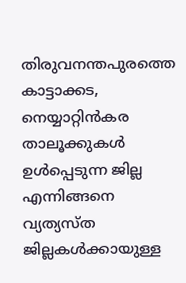തിരുവനന്തപുരത്തെ കാട്ടാക്കട, നെയ്യാറ്റിൻകര താലൂക്കുകൾ ഉൾപ്പെടുന്ന ജില്ല എന്നിങ്ങനെ വ്യത്യസ്ത ജില്ലകൾക്കായുള്ള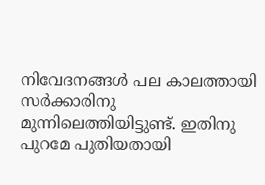നിവേദനങ്ങൾ പല കാലത്തായി സർക്കാരിനു മുന്നിലെത്തിയിട്ടുണ്ട്. ഇതിനു പുറമേ പുതിയതായി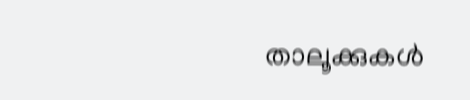താലൂക്കുകൾ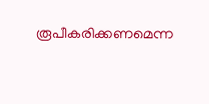രൂപീകരിക്കണമെന്ന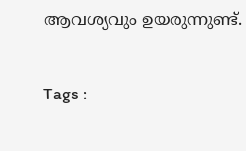ആവശ്യവും ഉയരുന്നുണ്ട്.

Tags :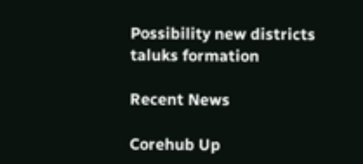Possibility new districts taluks formation

Recent News

Corehub Up